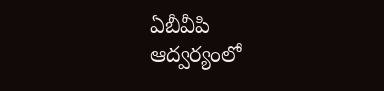ఏబీవీపి ఆద్వర్యంలో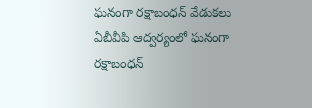ఘనంగా రక్షాబంధన్ వేడుకలు
ఏబీవీపి ఆద్వర్యంలో ఘనంగా రక్షాబంధన్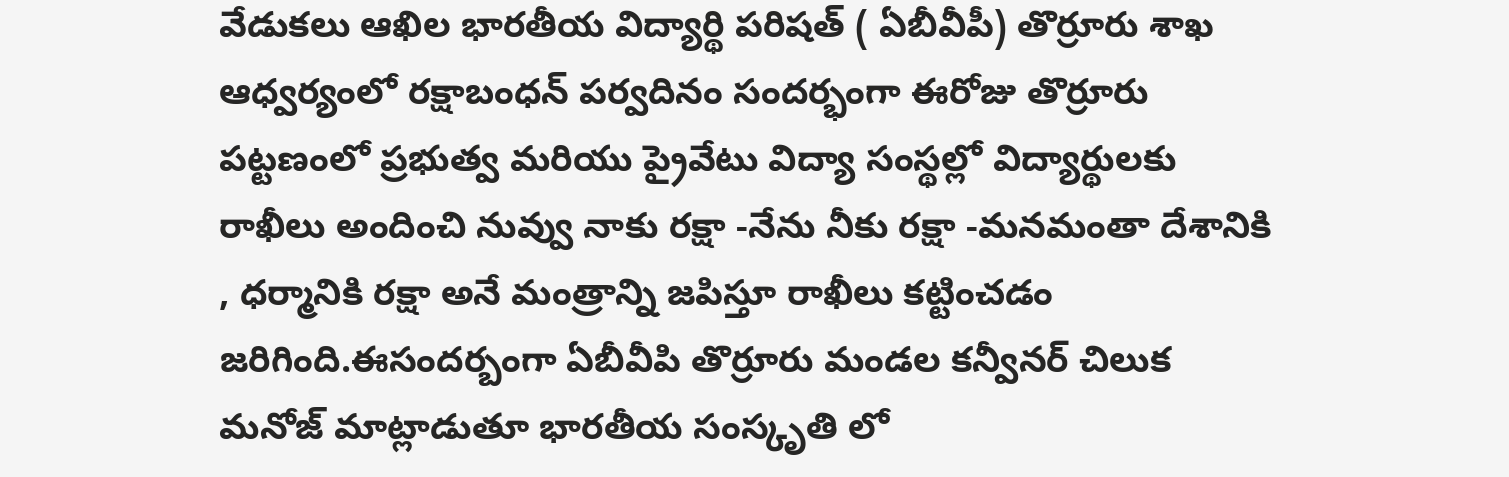వేడుకలు ఆఖిల భారతీయ విద్యార్థి పరిషత్ ( ఏబీవీపీ) తొర్రూరు శాఖ ఆధ్వర్యంలో రక్షాబంధన్ పర్వదినం సందర్భంగా ఈరోజు తొర్రూరు పట్టణంలో ప్రభుత్వ మరియు ప్రైవేటు విద్యా సంస్థల్లో విద్యార్థులకు రాఖీలు అందించి నువ్వు నాకు రక్షా -నేను నీకు రక్షా -మనమంతా దేశానికి , ధర్మానికి రక్షా అనే మంత్రాన్ని జపిస్తూ రాఖీలు కట్టించడం జరిగింది.ఈసందర్బంగా ఏబీవీపి తొర్రూరు మండల కన్వీనర్ చిలుక మనోజ్ మాట్లాడుతూ భారతీయ సంస్కృతి లో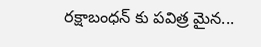రక్షాబంధన్ కు పవిత్ర మైన...